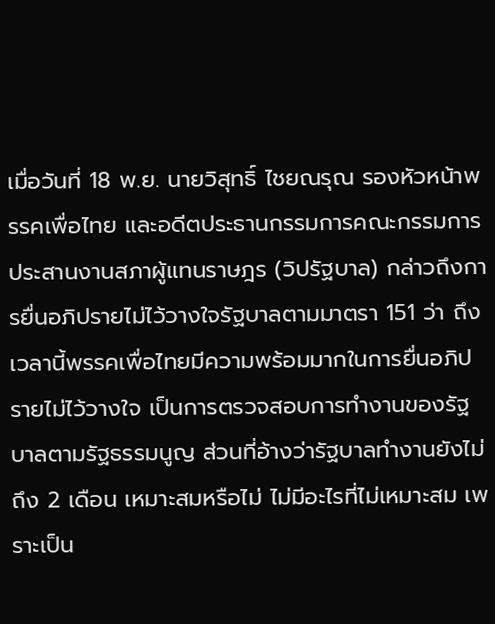เมื่อวันที่ 18 พ.ย. นายวิสุทธิ์ ไชยณรุณ รองหัวหน้าพรรคเพื่อไทย และอดีตประธานกรรมการคณะกรรมการประสานงานสภาผู้แทนราษฎร (วิปรัฐบาล) กล่าวถึงการยื่นอภิปรายไม่ไว้วางใจรัฐบาลตามมาตรา 151 ว่า ถึงเวลานี้พรรคเพื่อไทยมีความพร้อมมากในการยื่นอภิปรายไม่ไว้วางใจ เป็นการตรวจสอบการทำงานของรัฐบาลตามรัฐธรรมนูญ ส่วนที่อ้างว่ารัฐบาลทำงานยังไม่ถึง 2 เดือน เหมาะสมหรือไม่ ไม่มีอะไรที่ไม่เหมาะสม เพราะเป็น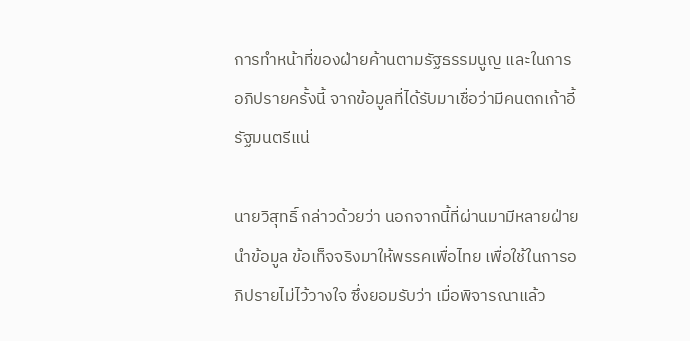การทำหน้าที่ของฝ่ายค้านตามรัฐธรรมนูญ และในการอภิปรายครั้งนี้ จากข้อมูลที่ได้รับมาเชื่อว่ามีคนตกเก้าอี้รัฐมนตรีแน่

นายวิสุทธิ์ กล่าวด้วยว่า นอกจากนี้ที่ผ่านมามีหลายฝ่ายนำข้อมูล ข้อเท็จจริงมาให้พรรคเพื่อไทย เพื่อใช้ในการอภิปรายไม่ไว้วางใจ ซึ่งยอมรับว่า เมื่อพิจารณาแล้ว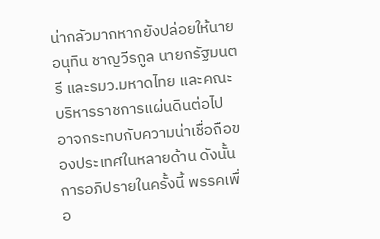น่ากลัวมากหากยังปล่อยให้นายอนุทิน ชาญวีรกูล นายกรัฐมนตรี และรมว.มหาดไทย และคณะบริหารราชการแผ่นดินต่อไป อาจกระทบกับความน่าเชื่อถือของประเทศในหลายด้าน ดังนั้น การอภิปรายในครั้งนี้ พรรคเพื่อ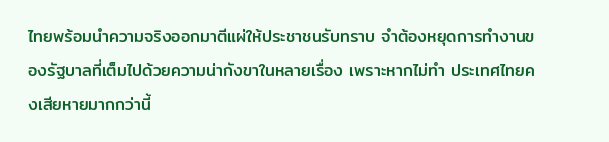ไทยพร้อมนำความจริงออกมาตีแผ่ให้ประชาชนรับทราบ จำต้องหยุดการทำงานของรัฐบาลที่เต็มไปด้วยความน่ากังขาในหลายเรื่อง เพราะหากไม่ทำ ประเทศไทยคงเสียหายมากกว่านี้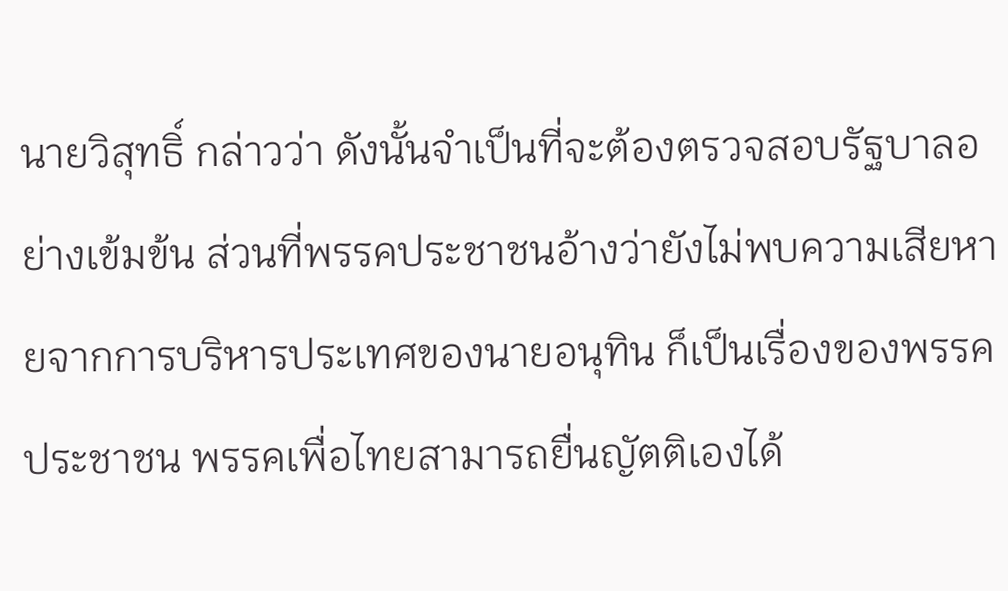นายวิสุทธิ์ กล่าวว่า ดังนั้นจำเป็นที่จะต้องตรวจสอบรัฐบาลอย่างเข้มข้น ส่วนที่พรรคประชาชนอ้างว่ายังไม่พบความเสียหายจากการบริหารประเทศของนายอนุทิน ก็เป็นเรื่องของพรรคประชาชน พรรคเพื่อไทยสามารถยื่นญัตติเองได้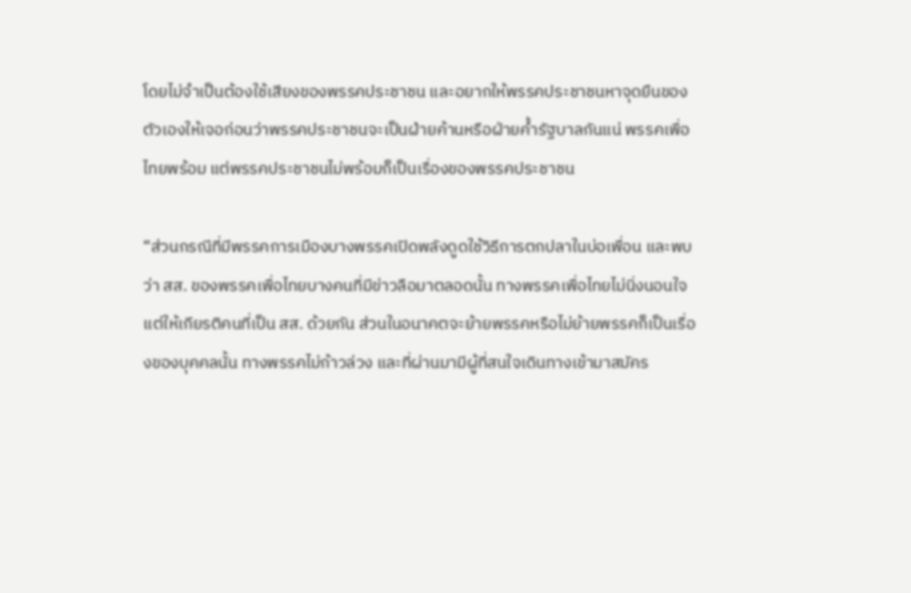โดยไม่จำเป็นต้องใช้เสียงของพรรคประชาชน และอยากให้พรรคประชาชนหาจุดยืนของตัวเองให้เจอก่อนว่าพรรคประชาชนจะเป็นฝ่ายค้านหรือฝ่ายค้ำรัฐบาลกันแน่ พรรคเพื่อไทยพร้อม แต่พรรคประชาชนไม่พร้อมก็เป็นเรื่องของพรรคประชาชน

“ส่วนกรณีที่มีพรรคการเมืองบางพรรคเปิดพลังดูดใช้วิธีการตกปลาในบ่อเพื่อน และพบว่า สส. ของพรรคเพื่อไทยบางคนที่มีข่าวลือมาตลอดนั้น ทางพรรคเพื่อไทยไม่นิ่งนอนใจแต่ให้เกียรติคนที่เป็น สส. ด้วยกัน ส่วนในอนาคตจะย้ายพรรคหรือไม่ย้ายพรรคก็เป็นเรื่องของบุคคลนั้น ทางพรรคไม่ก้าวล่วง และที่ผ่านมามีผู้ที่สนใจเดินทางเข้ามาสมัคร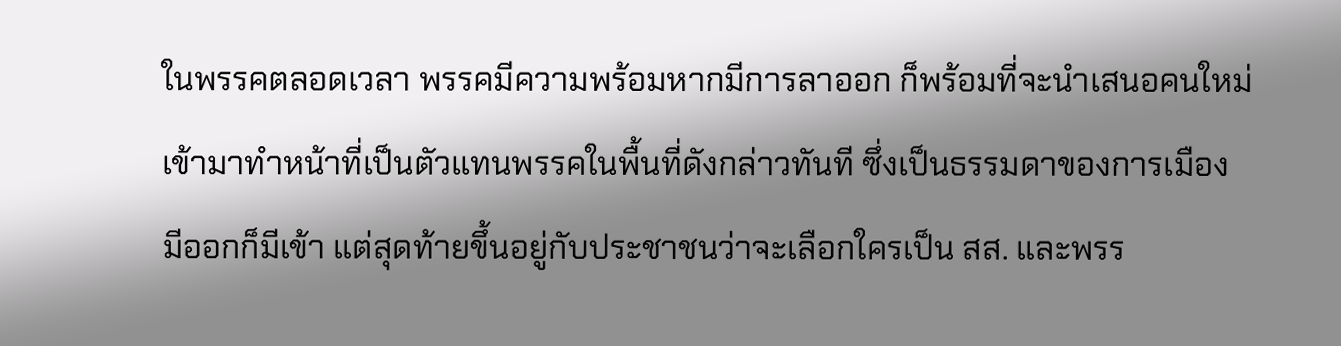ในพรรคตลอดเวลา พรรคมีความพร้อมหากมีการลาออก ก็พร้อมที่จะนำเสนอคนใหม่เข้ามาทำหน้าที่เป็นตัวแทนพรรคในพื้นที่ดังกล่าวทันที ซึ่งเป็นธรรมดาของการเมือง มีออกก็มีเข้า แต่สุดท้ายขึ้นอยู่กับประชาชนว่าจะเลือกใครเป็น สส. และพรร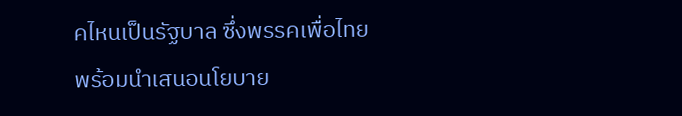คไหนเป็นรัฐบาล ซึ่งพรรคเพื่อไทยพร้อมนำเสนอนโยบาย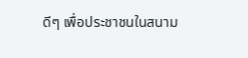ดีๆ เพื่อประชาชนในสนาม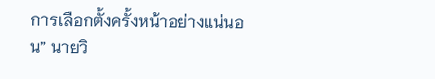การเลือกตั้งครั้งหน้าอย่างแน่นอน” นายวิ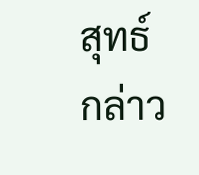สุทธ์ กล่าว